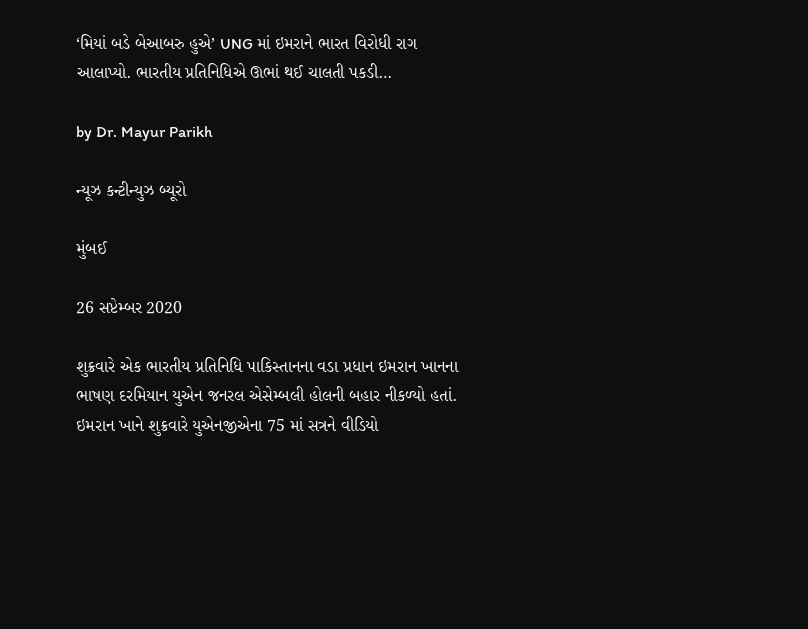‘મિયાં બડે બેઆબરુ હુએ’ UNG માં ઇમરાને ભારત વિરોધી રાગ આલાપ્યો. ભારતીય પ્રતિનિધિએ ઊભાં થઈ ચાલતી પકડી…

by Dr. Mayur Parikh

ન્યૂઝ કન્ટીન્યુઝ બ્યૂરો

મુંબઈ

26 સપ્ટેમ્બર 2020

શુક્રવારે એક ભારતીય પ્રતિનિધિ પાકિસ્તાનના વડા પ્રધાન ઇમરાન ખાનના ભાષણ દરમિયાન યુએન જનરલ એસેમ્બલી હોલની બહાર નીકળ્યો હતાં. ઇમરાન ખાને શુક્રવારે યુએનજીએના 75 માં સત્રને વીડિયો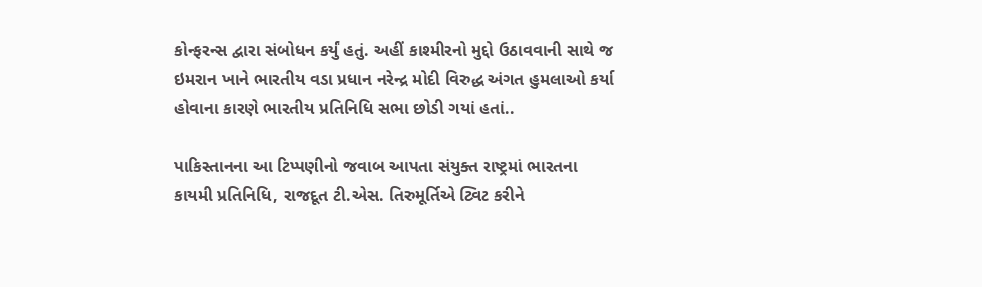કોન્ફરન્સ દ્વારા સંબોધન કર્યું હતું. અહીં કાશ્મીરનો મુદ્દો ઉઠાવવાની સાથે જ ઇમરાન ખાને ભારતીય વડા પ્રધાન નરેન્દ્ર મોદી વિરુદ્ધ અંગત હુમલાઓ કર્યા હોવાના કારણે ભારતીય પ્રતિનિધિ સભા છોડી ગયાં હતાં..

પાકિસ્તાનના આ ટિપ્પણીનો જવાબ આપતા સંયુક્ત રાષ્ટ્રમાં ભારતના કાયમી પ્રતિનિધિ, રાજદૂત ટી.એસ. તિરુમૂર્તિએ ટ્વિટ કરીને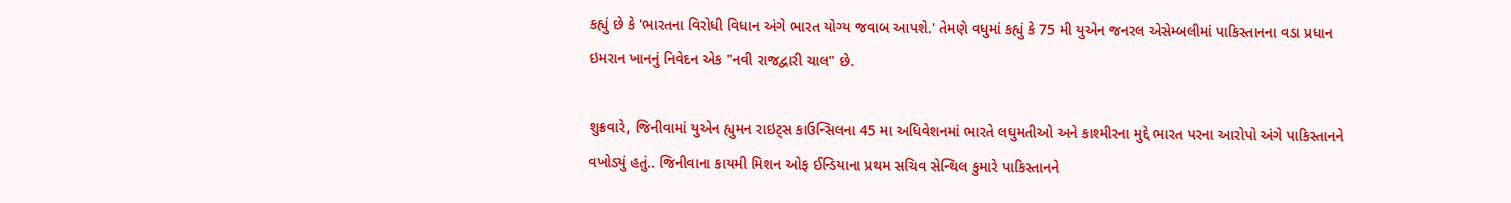કહ્યું છે કે 'ભારતના વિરોધી વિધાન અંગે ભારત યોગ્ય જવાબ આપશે.' તેમણે વધુમાં કહ્યું કે 75 મી યુએન જનરલ એસેમ્બલીમાં પાકિસ્તાનના વડા પ્રધાન ઇમરાન ખાનનું નિવેદન એક "નવી રાજદ્વારી ચાલ" છે.

શુક્રવારે, જિનીવામાં યુએન હ્યુમન રાઇટ્સ કાઉન્સિલના 45 મા અધિવેશનમાં ભારતે લઘુમતીઓ અને કાશ્મીરના મુદ્દે ભારત પરના આરોપો અંગે પાકિસ્તાનને વખોડ્યું હતું.. જિનીવાના કાયમી મિશન ઓફ ઈન્ડિયાના પ્રથમ સચિવ સેન્થિલ કુમારે પાકિસ્તાનને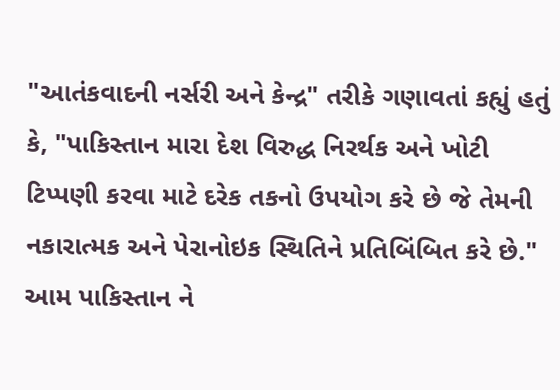"આતંકવાદની નર્સરી અને કેન્દ્ર" તરીકે ગણાવતાં કહ્યું હતું કે, "પાકિસ્તાન મારા દેશ વિરુદ્ધ નિરર્થક અને ખોટી ટિપ્પણી કરવા માટે દરેક તકનો ઉપયોગ કરે છે જે તેમની નકારાત્મક અને પેરાનોઇક સ્થિતિને પ્રતિબિંબિત કરે છે." આમ પાકિસ્તાન ને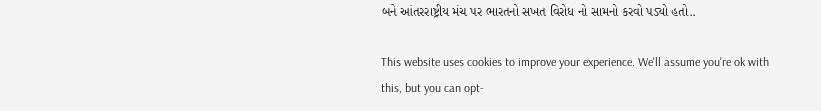બને આંતરરાષ્ટ્રીય મંચ પર ભારતનો સખત વિરોધ નો સામનો કરવો પડ્યો હતો..

This website uses cookies to improve your experience. We'll assume you're ok with this, but you can opt-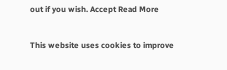out if you wish. Accept Read More

This website uses cookies to improve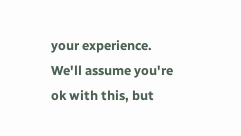your experience. We'll assume you're ok with this, but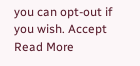you can opt-out if you wish. Accept Read More